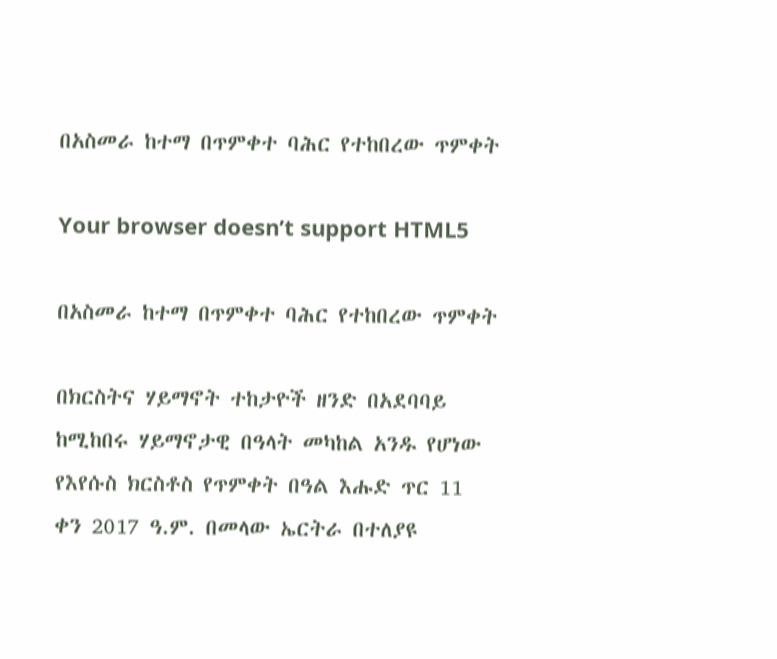በአስመራ ከተማ በጥምቀተ ባሕር የተከበረው ጥምቀት

Your browser doesn’t support HTML5

በአስመራ ከተማ በጥምቀተ ባሕር የተከበረው ጥምቀት

በክርስትና ሃይማኖት ተከታዮች ዘንድ በአደባባይ ከሚከበሩ ሃይማኖታዊ በዓላት መካከል አንዱ የሆነው የእየሱስ ክርስቶስ የጥምቀት በዓል እሑድ ጥር 11 ቀን 2017 ዓ.ም. በመላው ኤርትራ በተለያዩ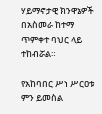ሃይማኖታዊ ክንዋኔዎች በአስመራ ከተማ ጥምቀተ ባህር ላይ ተከብሯል።

የአከባበር ሥነ ሥርዐቱ ምን ይመስል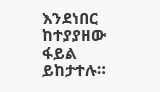እንደነበር ከተያያዘው ፋይል ይከታተሉ።